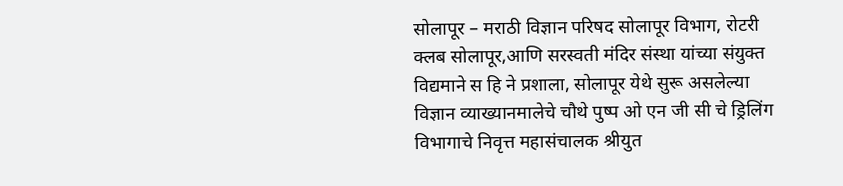सोलापूर – मराठी विज्ञान परिषद सोलापूर विभाग, रोटरी क्लब सोलापूर,आणि सरस्वती मंदिर संस्था यांच्या संयुक्त विद्यमाने स हि ने प्रशाला, सोलापूर येथे सुरू असलेल्या विज्ञान व्याख्यानमालेचे चौथे पुष्प ओ एन जी सी चे ड्रिलिंग विभागाचे निवृत्त महासंचालक श्रीयुत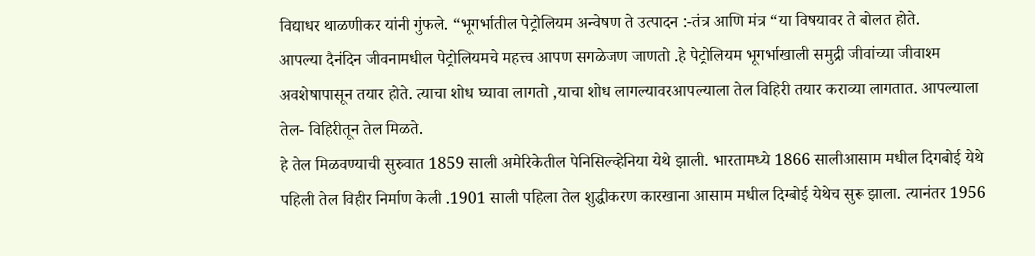विद्याधर थाळणीकर यांनी गुंफले. “भूगर्भातील पेट्रोलियम अन्वेषण ते उत्पादन :-तंत्र आणि मंत्र “या विषयावर ते बोलत होते.
आपल्या दैनंदिन जीवनामधील पेट्रोलियमचे महत्त्व आपण सगळेजण जाणतो .हे पेट्रोलियम भूगर्भाखाली समुद्री जीवांच्या जीवाश्म अवशेषापासून तयार होते. त्याचा शोध घ्यावा लागतो ,याचा शोध लागल्यावरआपल्याला तेल विहिरी तयार कराव्या लागतात. आपल्याला तेल- विहिरीतून तेल मिळते.
हे तेल मिळवण्याची सुरुवात 1859 साली अमेरिकेतील पेनिसिल्व्हेनिया येथे झाली. भारतामध्ये 1866 सालीआसाम मधील दिगबोई येथे पहिली तेल विहीर निर्माण केली .1901 साली पहिला तेल शुद्धीकरण कारखाना आसाम मधील दिग्बोई येथेच सुरू झाला. त्यानंतर 1956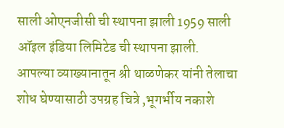साली ओएनजीसी ची स्थापना झाली 1959 साली ऑइल इंडिया लिमिटेड ची स्थापना झाली.
आपल्या व्याख्यानातून श्री थाळणेकर यांनी तेलाचा शोध घेण्यासाठी उपग्रह चित्रे ,भूगर्भीय नकाशे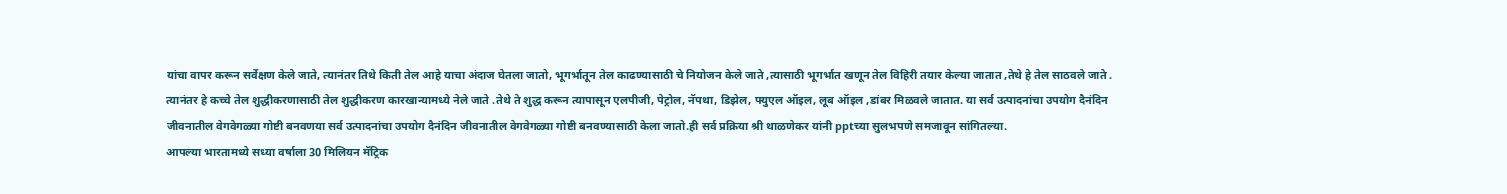यांचा वापर करून सर्वेक्षण केले जाते, त्यानंतर तिथे किती तेल आहे याचा अंदाज घेतला जातो, भूगर्भातून तेल काढण्यासाठी चे नियोजन केले जाते ,त्यासाठी भूगर्भात खणून तेल विहिरी तयार केल्या जातात ,तेथे हे तेल साठवले जाते .
त्यानंतर हे कच्चे तेल शुद्धीकरणासाठी तेल शुद्धीकरण कारखान्यामध्ये नेले जाते .तेथे ते शुद्ध करून त्यापासून एलपीजी, पेट्रोल, नॅपथा, डिझेल, फ्युएल ऑइल, लूब ऑइल ,डांबर मिळवले जातात. या सर्व उत्पादनांचा उपयोग दैनंदिन जीवनातील वेगवेगळ्या गोष्टी बनवणया सर्व उत्पादनांचा उपयोग दैनंदिन जीवनातील वेगवेगळ्या गोष्टी बनवण्यासाठी केला जातो.ही सर्व प्रक्रिया श्री थाळणेकर यांनी pptच्या सुलभपणे समजावून सांगितल्या.
आपल्या भारतामध्ये सध्या वर्षाला 30 मिलियन मॅट्रिक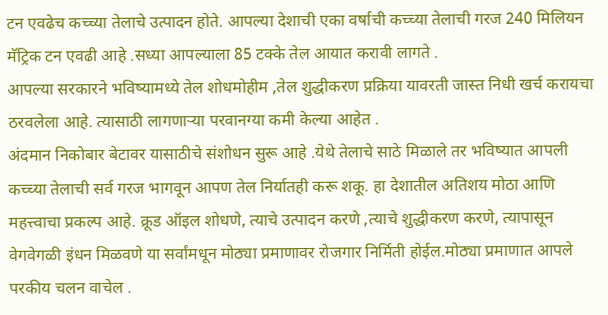टन एवढेच कच्च्या तेलाचे उत्पादन होते. आपल्या देशाची एका वर्षाची कच्च्या तेलाची गरज 240 मिलियन मॅट्रिक टन एवढी आहे .सध्या आपल्याला 85 टक्के तेल आयात करावी लागते .
आपल्या सरकारने भविष्यामध्ये तेल शोधमोहीम ,तेल शुद्धीकरण प्रक्रिया यावरती जास्त निधी खर्च करायचा ठरवलेला आहे. त्यासाठी लागणाऱ्या परवानग्या कमी केल्या आहेत .
अंदमान निकोबार बेटावर यासाठीचे संशोधन सुरू आहे .येथे तेलाचे साठे मिळाले तर भविष्यात आपली कच्च्या तेलाची सर्व गरज भागवून आपण तेल निर्यातही करू शकू. हा देशातील अतिशय मोठा आणि महत्त्वाचा प्रकल्प आहे. क्रूड ऑइल शोधणे, त्याचे उत्पादन करणे ,त्याचे शुद्धीकरण करणे, त्यापासून वेगवेगळी इंधन मिळवणे या सर्वांमधून मोठ्या प्रमाणावर रोजगार निर्मिती होईल.मोठ्या प्रमाणात आपले परकीय चलन वाचेल .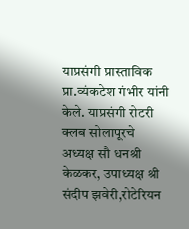याप्रसंगी प्रास्ताविक प्रा.व्यंकटेश गंभीर यांनी केले. याप्रसंगी रोटरी क्लब सोलापूरचे अध्यक्ष सौ धनश्री केळकर, उपाध्यक्ष श्री संदीप झवेरी,रोटेरियन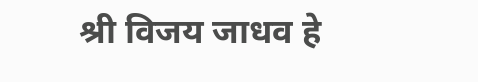श्री विजय जाधव हे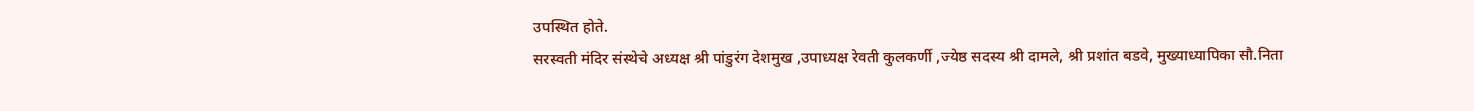उपस्थित होते.
सरस्वती मंदिर संस्थेचे अध्यक्ष श्री पांडुरंग देशमुख ,उपाध्यक्ष रेवती कुलकर्णी ,ज्येष्ठ सदस्य श्री दामले, श्री प्रशांत बडवे, मुख्याध्यापिका सौ.निता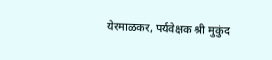येरमाळकर, पर्यवेक्षक श्री मुकुंद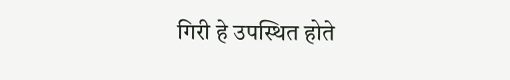गिरी हे उपस्थित होते